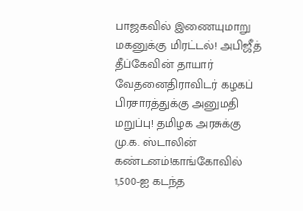பாஜகவில் இணையுமாறு மகனுக்கு மிரட்டல்! அபிஜீத் தீப்கேவின் தாயார் வேதனைதிராவிடர் கழகப் பிரசாரத்துக்கு அனுமதி மறுப்பு! தமிழக அரசுக்கு மு.க. ஸ்டாலின் கண்டனம்!காங்கோவில் 1,500-ஐ கடந்த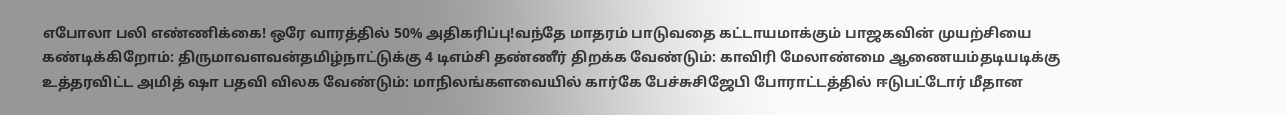எபோலா பலி எண்ணிக்கை! ஒரே வாரத்தில் 50% அதிகரிப்பு!வந்தே மாதரம் பாடுவதை கட்டாயமாக்கும் பாஜகவின் முயற்சியை கண்டிக்கிறோம்: திருமாவளவன்தமிழ்நாட்டுக்கு 4 டிஎம்சி தண்ணீர் திறக்க வேண்டும்: காவிரி மேலாண்மை ஆணையம்தடியடிக்கு உத்தரவிட்ட அமித் ஷா பதவி விலக வேண்டும்: மாநிலங்களவையில் கார்கே பேச்சுசிஜேபி போராட்டத்தில் ஈடுபட்டோர் மீதான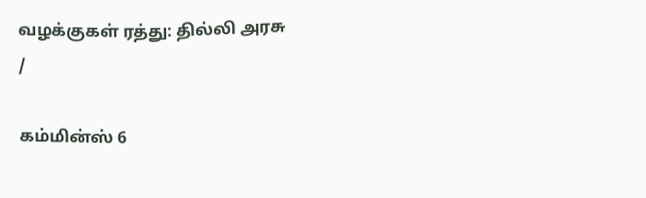வழக்குகள் ரத்து: தில்லி அரசு
/

கம்மின்ஸ் 6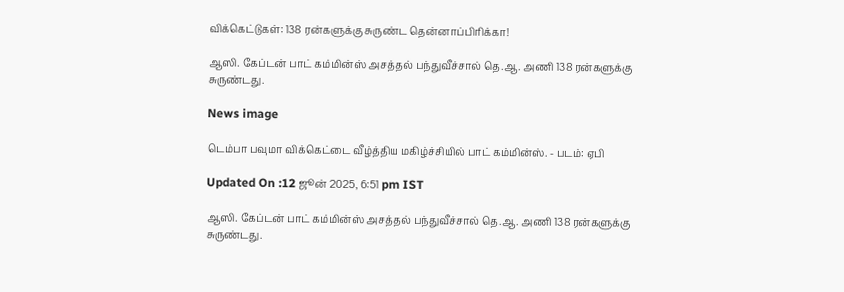விக்கெட்டுகள்: 138 ரன்களுக்கு சுருண்ட தென்னாப்பிரிக்கா!

ஆஸி. கேப்டன் பாட் கம்மின்ஸ் அசத்தல் பந்துவீச்சால் தெ.ஆ. அணி 138 ரன்களுக்கு சுருண்டது.

News image

டெம்பா பவுமா விக்கெட்டை வீழ்த்திய மகிழ்ச்சியில் பாட் கம்மின்ஸ். - படம்: ஏபி

Updated On :12 ஜூன் 2025, 6:51 pm IST

ஆஸி. கேப்டன் பாட் கம்மின்ஸ் அசத்தல் பந்துவீச்சால் தெ.ஆ. அணி 138 ரன்களுக்கு சுருண்டது.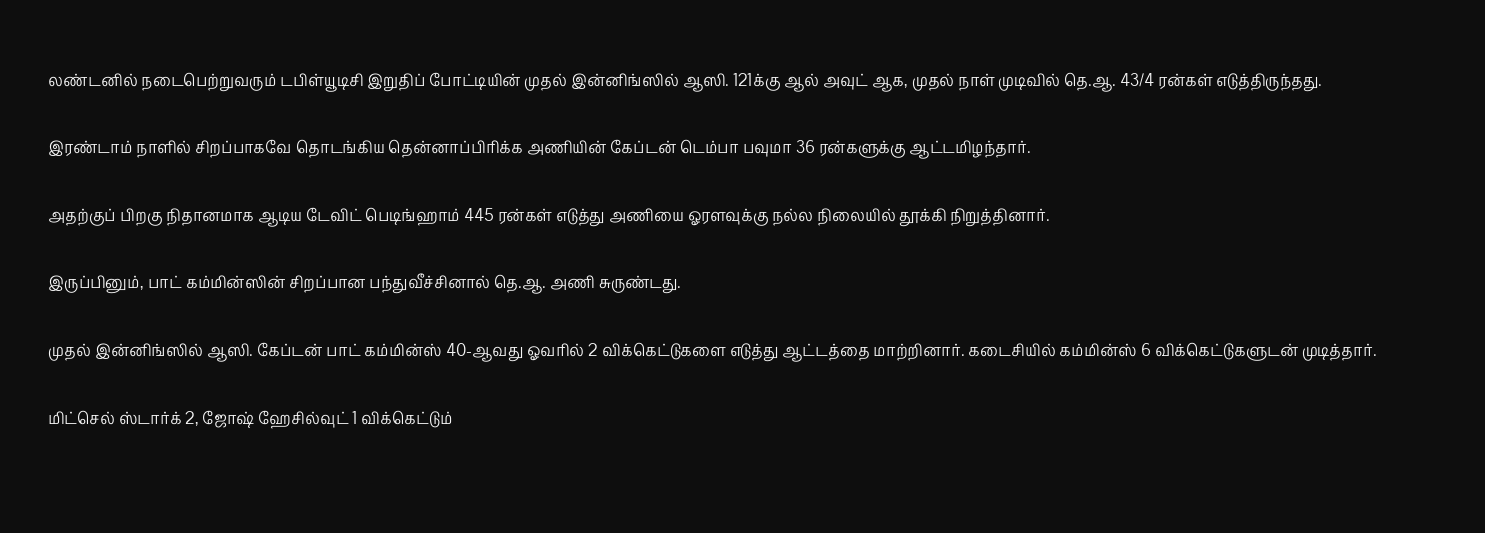லண்டனில் நடைபெற்றுவரும் டபிள்யூடிசி இறுதிப் போட்டியின் முதல் இன்னிங்ஸில் ஆஸி. 121க்கு ஆல் அவுட் ஆக, முதல் நாள் முடிவில் தெ.ஆ. 43/4 ரன்கள் எடுத்திருந்தது.

இரண்டாம் நாளில் சிறப்பாகவே தொடங்கிய தென்னாப்பிரிக்க அணியின் கேப்டன் டெம்பா பவுமா 36 ரன்களுக்கு ஆட்டமிழந்தார்.

அதற்குப் பிறகு நிதானமாக ஆடிய டேவிட் பெடிங்ஹாம் 445 ரன்கள் எடுத்து அணியை ஓரளவுக்கு நல்ல நிலையில் தூக்கி நிறுத்தினார்.

இருப்பினும், பாட் கம்மின்ஸின் சிறப்பான பந்துவீச்சினால் தெ.ஆ. அணி சுருண்டது.

முதல் இன்னிங்ஸில் ஆஸி. கேப்டன் பாட் கம்மின்ஸ் 40-ஆவது ஓவரில் 2 விக்கெட்டுகளை எடுத்து ஆட்டத்தை மாற்றினார். கடைசியில் கம்மின்ஸ் 6 விக்கெட்டுகளுடன் முடித்தார்.

மிட்செல் ஸ்டார்க் 2, ஜோஷ் ஹேசில்வுட் 1 விக்கெட்டும்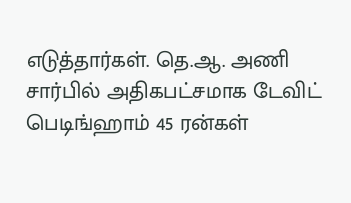எடுத்தார்கள். தெ.ஆ. அணி சார்பில் அதிகபட்சமாக டேவிட் பெடிங்ஹாம் 45 ரன்கள்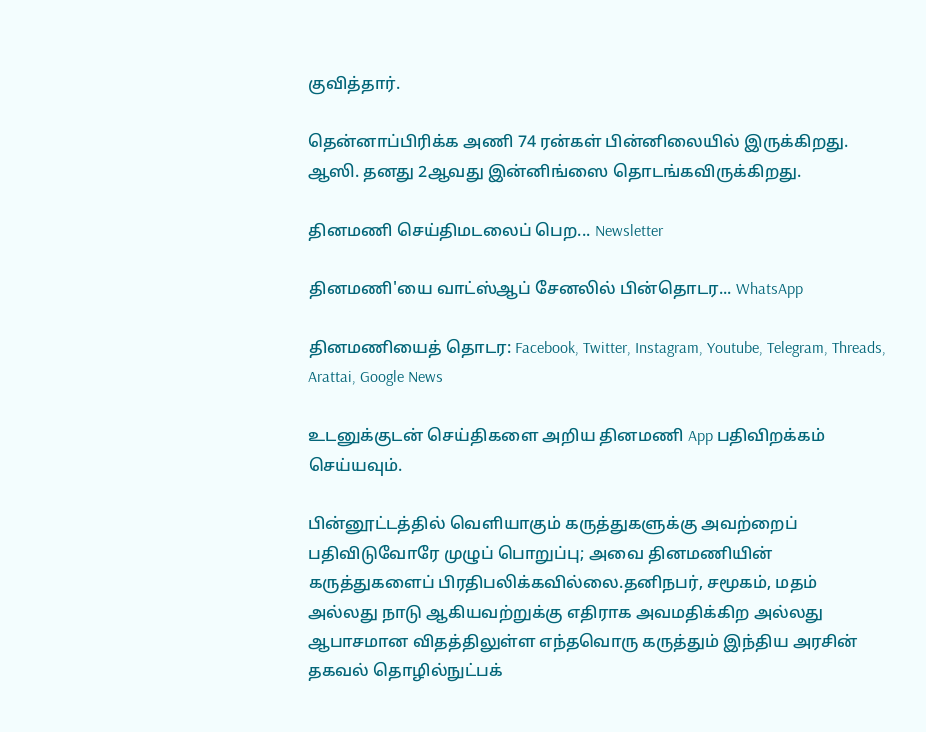குவித்தார்.

தென்னாப்பிரிக்க அணி 74 ரன்கள் பின்னிலையில் இருக்கிறது. ஆஸி. தனது 2ஆவது இன்னிங்ஸை தொடங்கவிருக்கிறது.

தினமணி செய்திமடலைப் பெற... Newsletter

தினமணி'யை வாட்ஸ்ஆப் சேனலில் பின்தொடர... WhatsApp

தினமணியைத் தொடர: Facebook, Twitter, Instagram, Youtube, Telegram, Threads, Arattai, Google News

உடனுக்குடன் செய்திகளை அறிய தினமணி App பதிவிறக்கம் செய்யவும்.

பின்னூட்டத்தில் வெளியாகும் கருத்துகளுக்கு அவற்றைப் பதிவிடுவோரே முழுப் பொறுப்பு; அவை தினமணியின் கருத்துகளைப் பிரதிபலிக்கவில்லை.தனிநபர், சமூகம், மதம் அல்லது நாடு ஆகியவற்றுக்கு எதிராக அவமதிக்கிற அல்லது ஆபாசமான விதத்திலுள்ள எந்தவொரு கருத்தும் இந்திய அரசின் தகவல் தொழில்நுட்பக்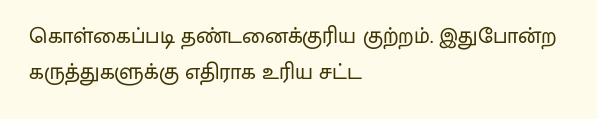கொள்கைப்படி தண்டனைக்குரிய குற்றம். இதுபோன்ற கருத்துகளுக்கு எதிராக உரிய சட்ட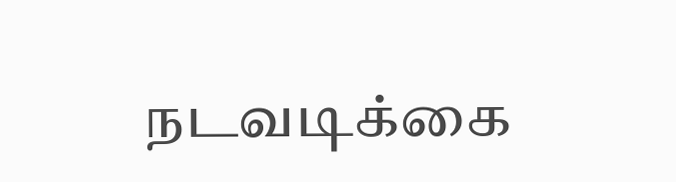நடவடிக்கை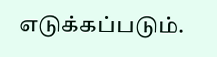எடுக்கப்படும்.